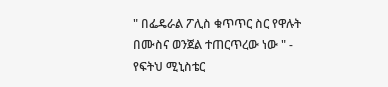" በፌዴራል ፖሊስ ቁጥጥር ስር የዋሉት በሙስና ወንጀል ተጠርጥረው ነው " - የፍትህ ሚኒስቴር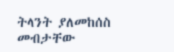ትላንት ያለመከሰስ መብታቸው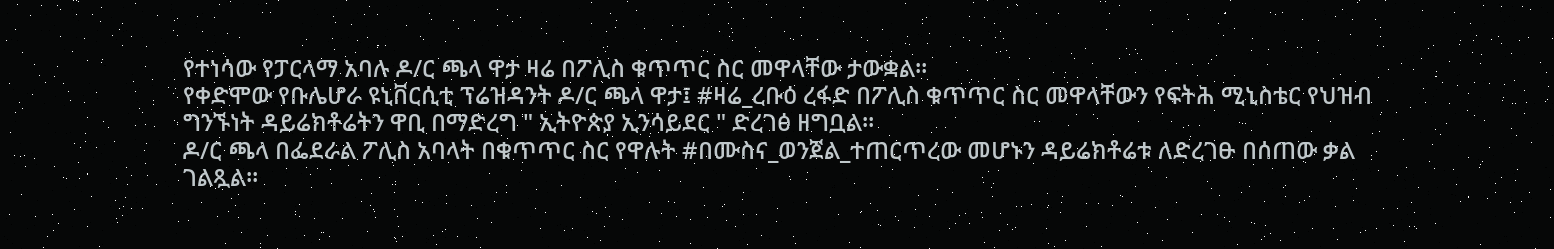የተነሳው የፓርላማ አባሉ ዶ/ር ጫላ ዋታ ዛሬ በፖሊስ ቁጥጥር ስር መዋላቸው ታውቋል።
የቀድሞው የቡሌሆራ ዩኒቨርሲቲ ፕሬዝዳንት ዶ/ር ጫላ ዋታ፤ #ዛሬ_ረቡዕ ረፋድ በፖሊስ ቁጥጥር ስር መዋላቸውን የፍትሕ ሚኒስቴር የህዝብ ግንኙነት ዳይሬክቶሬትን ዋቢ በማድረግ " ኢትዮጵያ ኢንሳይደር " ድረገፅ ዘግቧል።
ዶ/ር ጫላ በፌደራል ፖሊስ አባላት በቁጥጥር ስር የዋሉት #በሙስና_ወንጀል_ተጠርጥረው መሆኑን ዳይሬክቶሬቱ ለድረገፁ በሰጠው ቃል ገልጿል።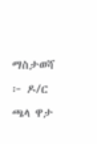ማስታወሻ ፦ ዶ/ር ጫላ ዋታ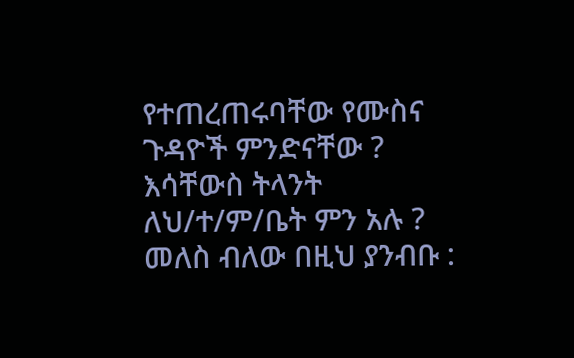የተጠረጠሩባቸው የሙስና ጉዳዮች ምንድናቸው ? እሳቸውስ ትላንት ለህ/ተ/ም/ቤት ምን አሉ ? መለስ ብለው በዚህ ያንብቡ :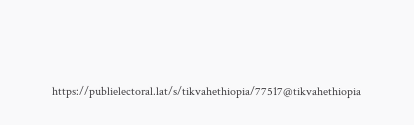https://publielectoral.lat/s/tikvahethiopia/77517@tikvahethiopia